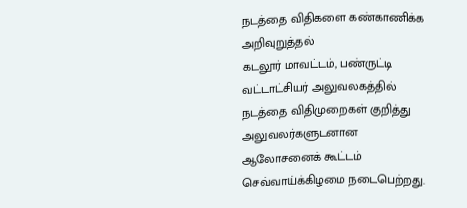நடத்தை விதிகளை கண்காணிக்க அறிவுறுத்தல்
கடலூர் மாவட்டம், பண்ருட்டி வட்டாட்சியர் அலுவலகத்தில் நடத்தை விதிமுறைகள் குறித்து அலுவலர்களுடனான ஆலோசனைக் கூட்டம் செவ்வாய்க்கிழமை நடைபெற்றது.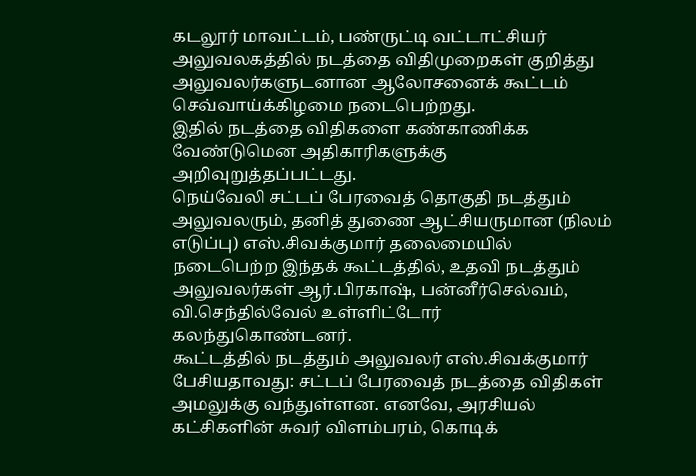கடலூர் மாவட்டம், பண்ருட்டி வட்டாட்சியர் அலுவலகத்தில் நடத்தை விதிமுறைகள் குறித்து அலுவலர்களுடனான ஆலோசனைக் கூட்டம் செவ்வாய்க்கிழமை நடைபெற்றது.
இதில் நடத்தை விதிகளை கண்காணிக்க வேண்டுமென அதிகாரிகளுக்கு அறிவுறுத்தப்பட்டது.
நெய்வேலி சட்டப் பேரவைத் தொகுதி நடத்தும் அலுவலரும், தனித் துணை ஆட்சியருமான (நிலம் எடுப்பு) எஸ்.சிவக்குமார் தலைமையில் நடைபெற்ற இந்தக் கூட்டத்தில், உதவி நடத்தும் அலுவலர்கள் ஆர்.பிரகாஷ், பன்னீர்செல்வம், வி.செந்தில்வேல் உள்ளிட்டோர் கலந்துகொண்டனர்.
கூட்டத்தில் நடத்தும் அலுவலர் எஸ்.சிவக்குமார் பேசியதாவது: சட்டப் பேரவைத் நடத்தை விதிகள் அமலுக்கு வந்துள்ளன. எனவே, அரசியல் கட்சிகளின் சுவர் விளம்பரம், கொடிக்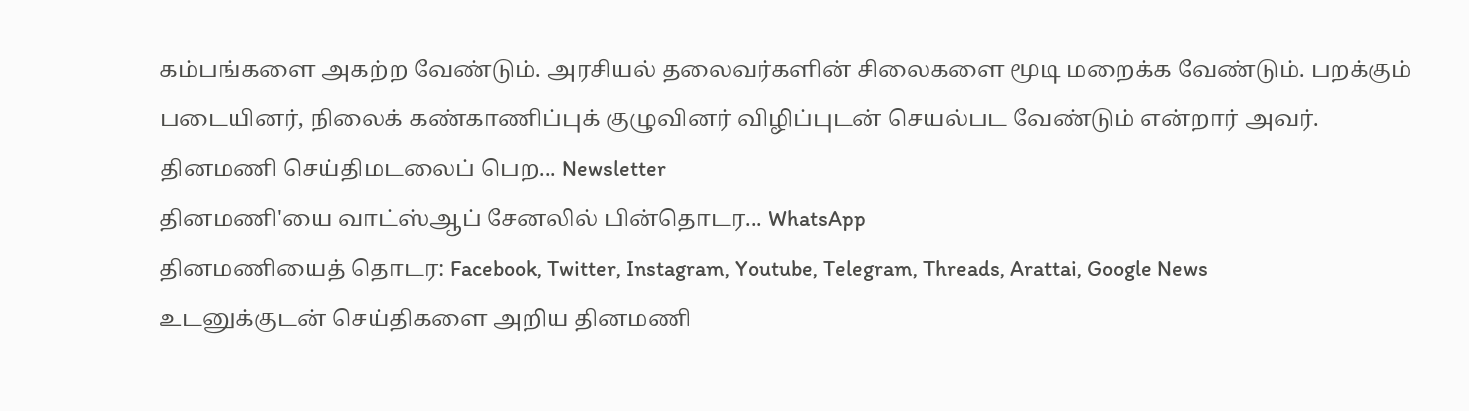கம்பங்களை அகற்ற வேண்டும். அரசியல் தலைவர்களின் சிலைகளை மூடி மறைக்க வேண்டும். பறக்கும் படையினர், நிலைக் கண்காணிப்புக் குழுவினர் விழிப்புடன் செயல்பட வேண்டும் என்றார் அவர்.
தினமணி செய்திமடலைப் பெற... Newsletter
தினமணி'யை வாட்ஸ்ஆப் சேனலில் பின்தொடர... WhatsApp
தினமணியைத் தொடர: Facebook, Twitter, Instagram, Youtube, Telegram, Threads, Arattai, Google News
உடனுக்குடன் செய்திகளை அறிய தினமணி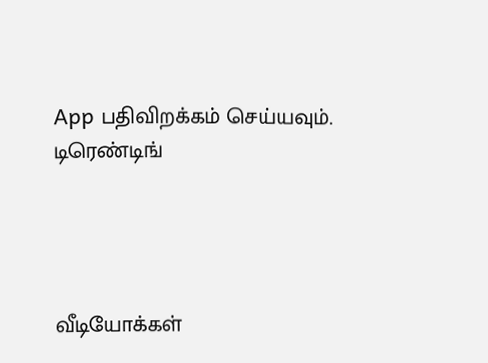App பதிவிறக்கம் செய்யவும்.
டிரெண்டிங்




வீடியோக்கள்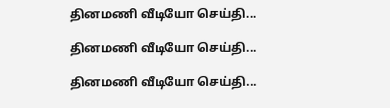தினமணி வீடியோ செய்தி...

தினமணி வீடியோ செய்தி...

தினமணி வீடியோ செய்தி...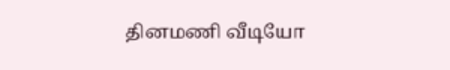தினமணி வீடியோ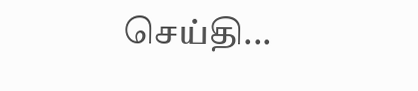செய்தி...